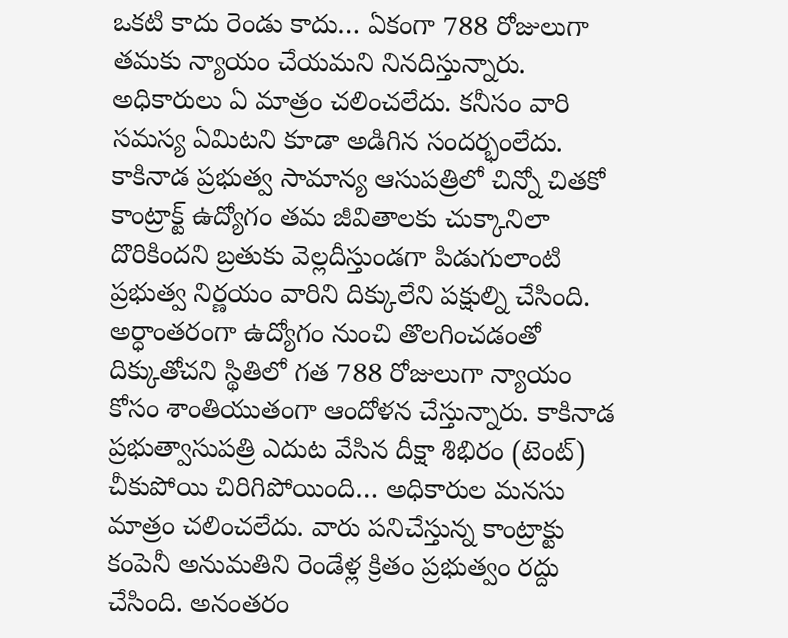ఒకటి కాదు రెండు కాదు… ఏకంగా 788 రోజులుగా తమకు న్యాయం చేయమని నినదిస్తున్నారు. అధికారులు ఏ మాత్రం చలించలేదు. కనీసం వారి సమస్య ఏమిటని కూడా అడిగిన సందర్భంలేదు. కాకినాడ ప్రభుత్వ సామాన్య ఆసుపత్రిలో చిన్నో చితకో కాంట్రాక్ట్ ఉద్యోగం తమ జీవితాలకు చుక్కానిలా దొరికిందని బ్రతుకు వెల్లదీస్తుండగా పిడుగులాంటి ప్రభుత్వ నిర్ణయం వారిని దిక్కులేని పక్షుల్ని చేసింది. అర్ధాంతరంగా ఉద్యోగం నుంచి తొలగించడంతో దిక్కుతోచని స్థితిలో గత 788 రోజులుగా న్యాయం కోసం శాంతియుతంగా ఆందోళన చేస్తున్నారు. కాకినాడ ప్రభుత్వాసుపత్రి ఎదుట వేసిన దీక్షా శిభిరం (టెంట్) చీకుపోయి చిరిగిపోయింది… అధికారుల మనసు మాత్రం చలించలేదు. వారు పనిచేస్తున్న కాంట్రాక్టు కంపెనీ అనుమతిని రెండేళ్ల క్రితం ప్రభుత్వం రద్దు చేసింది. అనంతరం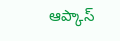ఆప్కాస్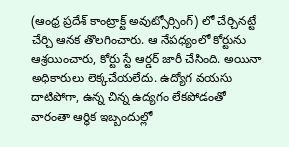(ఆంధ్ర ప్రదేశ్ కాంట్రాక్ట్ అవుట్సోర్సింగ్) లో చేర్చినట్టే చేర్చి ఆనక తొలగించారు. ఆ నేపధ్యంలో కోర్టును ఆశ్రయించారు, కోర్టు స్టే ఆర్డర్ జారీ చేసింది. అయినా అధికారులు లెక్కచేయలేదు. ఉద్యోగ వయసు దాటిపోగా, ఉన్న చిన్న ఉద్యగం లేకపోడంతో వారంతా ఆర్ధిక ఇబ్బందుల్లో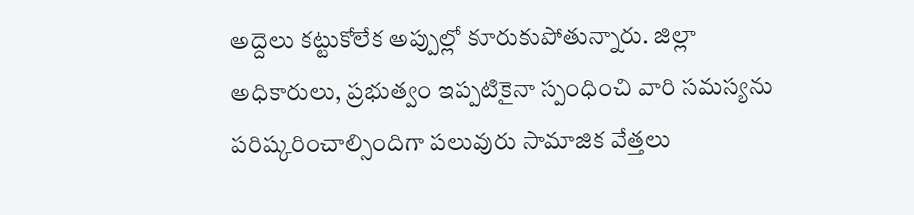అద్దెలు కట్టుకోలేక అప్పుల్లో కూరుకుపోతున్నారు. జిల్లా అధికారులు, ప్రభుత్వం ఇప్పటికైనా స్పంధించి వారి సమస్యను పరిష్కరించాల్సిందిగా పలువురు సామాజిక వేత్తలు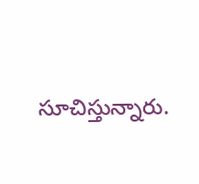సూచిస్తున్నారు.